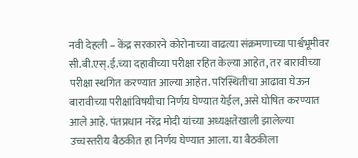नवी देहली – केंद्र सरकारने कोरोनाच्या वाढत्या संक्रमणाच्या पार्श्वभूमीवर सी.बी.एस्.ई.च्या दहावीच्या परीक्षा रहित केल्या आहेत, तर बारावीच्या परीक्षा स्थगित करण्यात आल्या आहेत. परिस्थितीचा आढावा घेऊन बारावीच्या परीक्षांविषयीचा निर्णय घेण्यात येईल, असे घोषित करण्यात आले आहे. पंतप्रधान नरेंद्र मोदी यांच्या अध्यक्षतेखाली झालेल्या उच्चस्तरीय बैठकीत हा निर्णय घेण्यात आला. या बैठकीला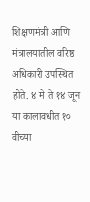शिक्षणमंत्री आणि मंत्रालयातील वरिष्ठ अधिकारी उपस्थित होते. ४ मे ते १४ जून या कालावधीत १० वीच्या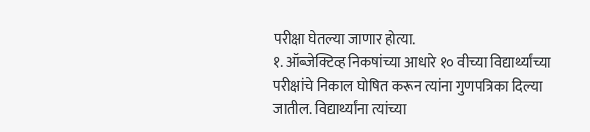परीक्षा घेतल्या जाणार होत्या.
१. ऑब्जेक्टिव्ह निकषांच्या आधारे १० वीच्या विद्यार्थ्यांच्या परीक्षांचे निकाल घोषित करून त्यांना गुणपत्रिका दिल्या जातील. विद्यार्थ्यांना त्यांच्या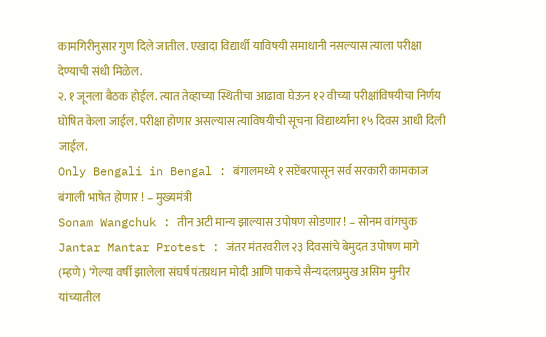कामगिरीनुसार गुण दिले जातील. एखादा विद्यार्थी याविषयी समाधानी नसल्यास त्याला परीक्षा देण्याची संधी मिळेल.
२. १ जूनला बैठक होईल. त्यात तेव्हाच्या स्थितीचा आढावा घेऊन १२ वीच्या परीक्षांविषयीचा निर्णय घोषित केला जाईल. परीक्षा होणार असल्यास त्याविषयीची सूचना विद्यार्थ्यांना १५ दिवस आधी दिली जाईल.
Only Bengali in Bengal : बंगालमध्ये १ सप्टेंबरपासून सर्व सरकारी कामकाज बंगाली भाषेत होणार ! – मुख्यमंत्री
Sonam Wangchuk : तीन अटी मान्य झाल्यास उपोषण सोडणार ! – सोनम वांगचुक
Jantar Mantar Protest : जंतर मंतरवरील २३ दिवसांचे बेमुदत उपोषण मागे
(म्हणे) ‘गेल्या वर्षी झालेला संघर्ष पंतप्रधान मोदी आणि पाकचे सैन्यदलप्रमुख असिम मुनीर यांच्यातील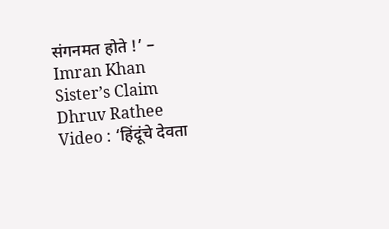संगनमत होते !’ – Imran Khan Sister’s Claim
Dhruv Rathee Video : ‘हिंदूंचे देवता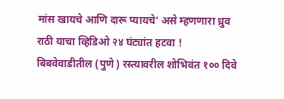मांस खायचे आणि दारू प्यायचे’ असे म्हणणारा ध्रुव राठी याचा व्हिडिओ २४ घंट्यांत हटवा !
बिबवेवाडीतील (पुणे) रस्त्यावरील शोभिवंत १०० दिवे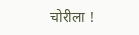चोरीला !